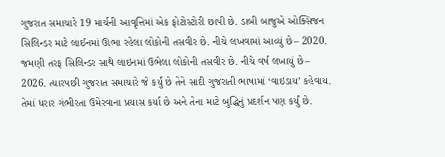ગુજરાત સમાચારે 19 માર્ચની આવૃત્તિમાં એક ફોટોસ્ટોરી છાપી છે. ડાબી બાજુએ ઓક્સિજન સિલિન્ડર માટે લાઈનમાં ઊભા રહેલા લોકોની તસવીર છે. નીચે લખવામાં આવ્યું છે– 2020. જમણી તરફ સિલિન્ડર સાથે લાઇનમાં ઉભેલા લોકોની તસવીર છે. નીચે વર્ષ લખાયું છે– 2026. ત્યારપછી ગુજરાત સમાચારે જે કર્યું છે તેને સાદી ગુજરાતી ભાષામાં ‘વાઇડાય’ કહેવાય. તેમાં ધરાર ગંભીરતા ઉમેરવાના પ્રયાસ કર્યા છે અને તેના માટે બુદ્ધિનું પ્રદર્શન પણ કર્યું છે.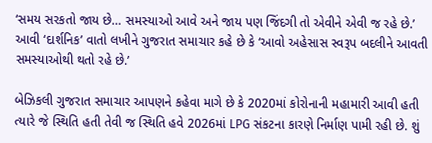‘સમય સરકતો જાય છે… સમસ્યાઓ આવે અને જાય પણ જિંદગી તો એવીને એવી જ રહે છે.’ આવી ‘દાર્શનિક’ વાતો લખીને ગુજરાત સમાચાર કહે છે કે ‘આવો અહેસાસ સ્વરૂપ બદલીને આવતી સમસ્યાઓથી થતો રહે છે.’

બેઝિકલી ગુજરાત સમાચાર આપણને કહેવા માગે છે કે 2020માં કોરોનાની મહામારી આવી હતી ત્યારે જે સ્થિતિ હતી તેવી જ સ્થિતિ હવે 2026માં LPG સંકટના કારણે નિર્માણ પામી રહી છે. શું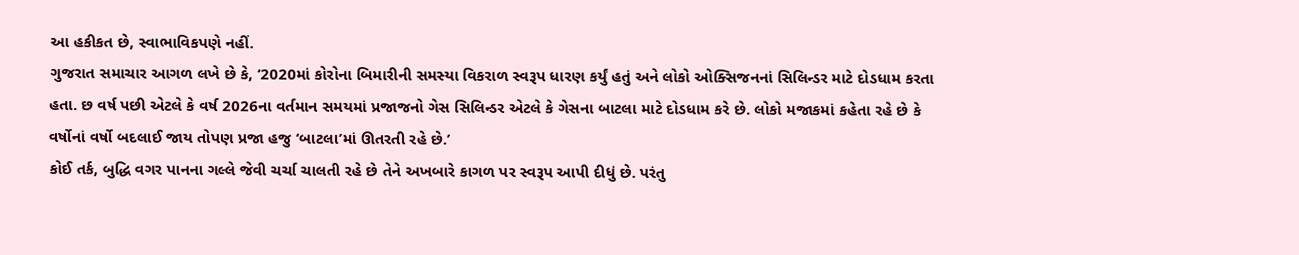આ હકીકત છે, સ્વાભાવિકપણે નહીં.
ગુજરાત સમાચાર આગળ લખે છે કે, ‘2020માં કોરોના બિમારીની સમસ્યા વિકરાળ સ્વરૂપ ધારણ કર્યું હતું અને લોકો ઓક્સિજનનાં સિલિન્ડર માટે દોડધામ કરતા હતા. છ વર્ષ પછી એટલે કે વર્ષ 2026ના વર્તમાન સમયમાં પ્રજાજનો ગેસ સિલિન્ડર એટલે કે ગેસના બાટલા માટે દોડધામ કરે છે. લોકો મજાકમાં કહેતા રહે છે કે વર્ષોનાં વર્ષો બદલાઈ જાય તોપણ પ્રજા હજુ ‘બાટલા’માં ઊતરતી રહે છે.’
કોઈ તર્ક, બુદ્ધિ વગર પાનના ગલ્લે જેવી ચર્ચા ચાલતી રહે છે તેને અખબારે કાગળ પર સ્વરૂપ આપી દીધું છે. પરંતુ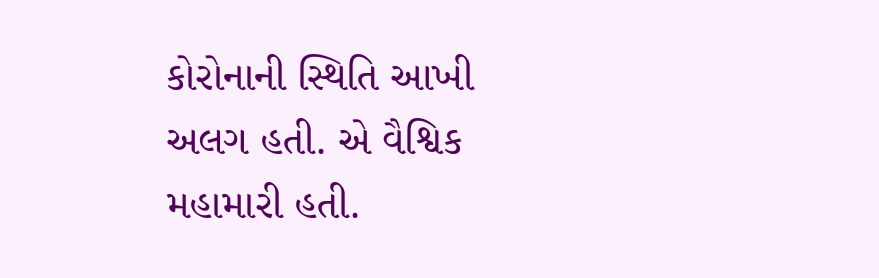કોરોનાની સ્થિતિ આખી અલગ હતી. એ વૈશ્વિક મહામારી હતી.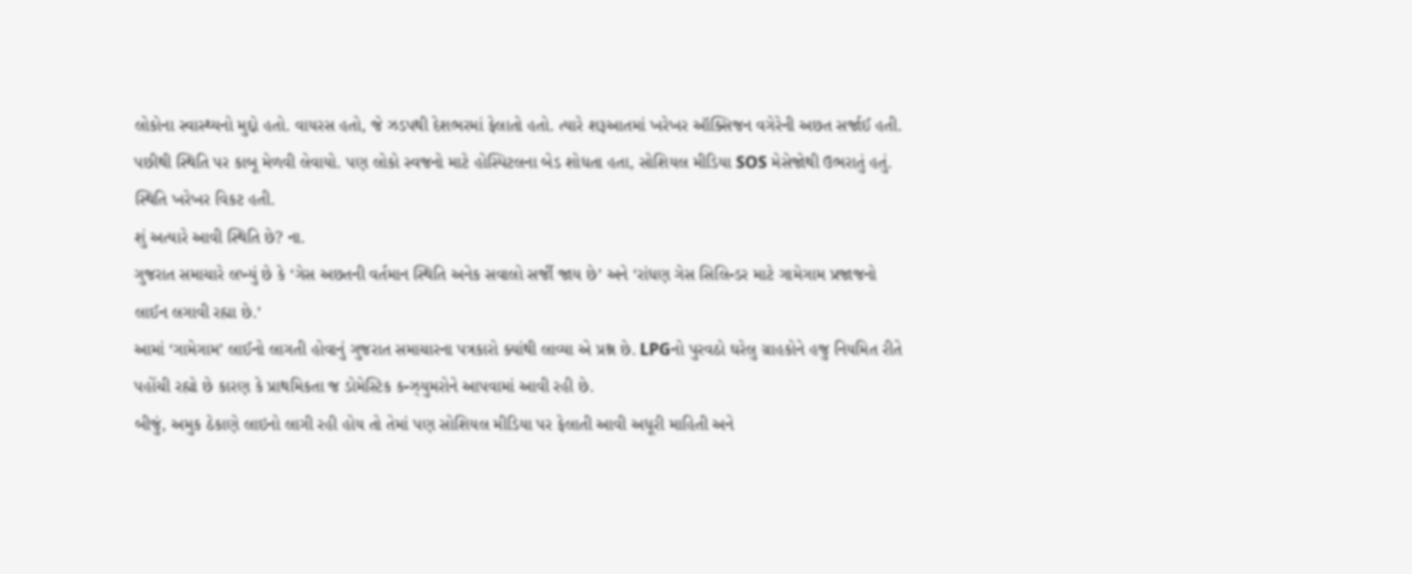લોકોના સ્વાસ્થ્યનો મુદ્દો હતો. વાયરસ હતો, જે ઝડપથી દેશભરમાં ફેલાતો હતો. ત્યારે શરૂઆતમાં ખરેખર ઑક્સિજન વગેરેની અછત સર્જાઈ હતી. પછીથી સ્થિતિ પર કાબૂ મેળવી લેવાયો. પણ લોકો સ્વજનો માટે હોસ્પિટલના બેડ શોધતા હતા, સોશિયલ મીડિયા SOS મેસેજોથી ઉભરાતું હતું. સ્થિતિ ખરેખર વિકટ હતી.
શું અત્યારે આવી સ્થિતિ છે? ના.
ગુજરાત સમાચારે લખ્યું છે કે ‘ગેસ અછતની વર્તમાન સ્થિતિ અનેક સવાલો સર્જી જાય છે’ અને ‘રાંધણ ગેસ સિલિન્ડર માટે ગામેગામ પ્રજાજનો લાઈન લગાવી રહ્યા છે.’
આમાં ‘ગામેગામ’ લાઈનો લાગતી હોવાનું ગુજરાત સમાચારના પત્રકારો ક્યાંથી લાવ્યા એ પ્રશ્ન છે. LPGનો પુરવઠો ઘરેલુ ગ્રાહકોને હજુ નિયમિત રીતે પહોંચી રહ્યો છે કારણ કે પ્રાથમિકતા જ ડોમેસ્ટિક કન્ઝ્યુમરોને આપવામાં આવી રહી છે.
બીજું, અમુક ઠેકાણે લાઇનો લાગી રહી હોય તો તેમાં પણ સોશિયલ મીડિયા પર ફેલાતી આવી અધૂરી માહિતી અને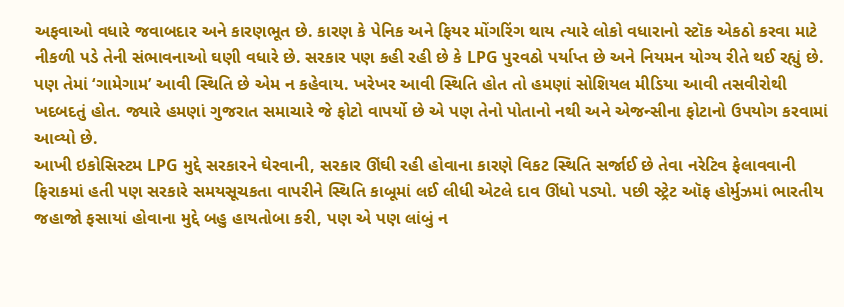અફવાઓ વધારે જવાબદાર અને કારણભૂત છે. કારણ કે પેનિક અને ફિયર મોંગરિંગ થાય ત્યારે લોકો વધારાનો સ્ટૉક એકઠો કરવા માટે નીકળી પડે તેની સંભાવનાઓ ઘણી વધારે છે. સરકાર પણ કહી રહી છે કે LPG પુરવઠો પર્યાપ્ત છે અને નિયમન યોગ્ય રીતે થઈ રહ્યું છે. પણ તેમાં ‘ગામેગામ’ આવી સ્થિતિ છે એમ ન કહેવાય. ખરેખર આવી સ્થિતિ હોત તો હમણાં સોશિયલ મીડિયા આવી તસવીરોથી ખદબદતું હોત. જ્યારે હમણાં ગુજરાત સમાચારે જે ફોટો વાપર્યો છે એ પણ તેનો પોતાનો નથી અને એજન્સીના ફોટાનો ઉપયોગ કરવામાં આવ્યો છે.
આખી ઇકોસિસ્ટમ LPG મુદ્દે સરકારને ઘેરવાની, સરકાર ઊંઘી રહી હોવાના કારણે વિકટ સ્થિતિ સર્જાઈ છે તેવા નરેટિવ ફેલાવવાની ફિરાકમાં હતી પણ સરકારે સમયસૂચકતા વાપરીને સ્થિતિ કાબૂમાં લઈ લીધી એટલે દાવ ઊંધો પડ્યો. પછી સ્ટ્રેટ ઑફ હોર્મુઝમાં ભારતીય જહાજો ફસાયાં હોવાના મુદ્દે બહુ હાયતોબા કરી, પણ એ પણ લાંબું ન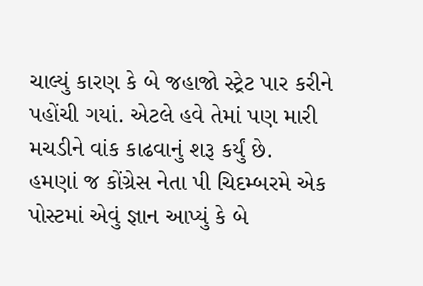ચાલ્યું કારણ કે બે જહાજો સ્ટ્રેટ પાર કરીને પહોંચી ગયાં. એટલે હવે તેમાં પણ મારી મચડીને વાંક કાઢવાનું શરૂ કર્યું છે.
હમણાં જ કોંગ્રેસ નેતા પી ચિદમ્બરમે એક પોસ્ટમાં એવું જ્ઞાન આપ્યું કે બે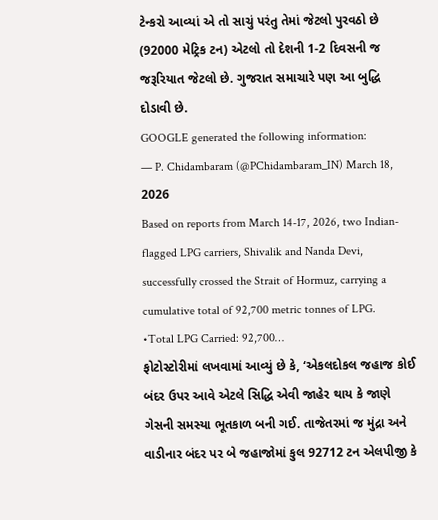ટેન્કરો આવ્યાં એ તો સાચું પરંતુ તેમાં જેટલો પુરવઠો છે (92000 મેટ્રિક ટન) એટલો તો દેશની 1-2 દિવસની જ જરૂરિયાત જેટલો છે. ગુજરાત સમાચારે પણ આ બુદ્ધિ દોડાવી છે.
GOOGLE generated the following information:
— P. Chidambaram (@PChidambaram_IN) March 18, 2026
Based on reports from March 14-17, 2026, two Indian-flagged LPG carriers, Shivalik and Nanda Devi, successfully crossed the Strait of Hormuz, carrying a cumulative total of 92,700 metric tonnes of LPG.
•Total LPG Carried: 92,700…
ફોટોસ્ટોરીમાં લખવામાં આવ્યું છે કે, ‘એકલદોકલ જહાજ કોઈ બંદર ઉપર આવે એટલે સિદ્ધિ એવી જાહેર થાય કે જાણે ગેસની સમસ્યા ભૂતકાળ બની ગઈ. તાજેતરમાં જ મુંદ્રા અને વાડીનાર બંદર પર બે જહાજોમાં કુલ 92712 ટન એલપીજી કે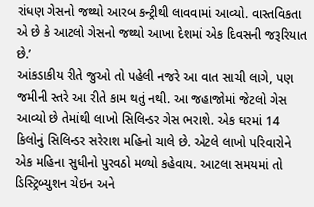રાંધણ ગેસનો જથ્થો આરબ કન્ટ્રીથી લાવવામાં આવ્યો. વાસ્તવિકતા એ છે કે આટલો ગેસનો જથ્થો આખા દેશમાં એક દિવસની જરૂરિયાત છે.’
આંકડાકીય રીતે જુઓ તો પહેલી નજરે આ વાત સાચી લાગે, પણ જમીની સ્તરે આ રીતે કામ થતું નથી. આ જહાજોમાં જેટલો ગેસ આવ્યો છે તેમાંથી લાખો સિલિન્ડર ગેસ ભરાશે. એક ઘરમાં 14 કિલોનું સિલિન્ડર સરેરાશ મહિનો ચાલે છે. એટલે લાખો પરિવારોને એક મહિના સુધીનો પુરવઠો મળ્યો કહેવાય. આટલા સમયમાં તો ડિસ્ટ્રિબ્યુશન ચેઇન અને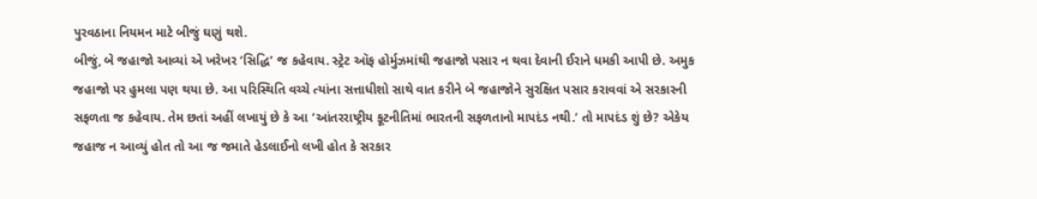પુરવઠાના નિયમન માટે બીજું ઘણું થશે.
બીજું, બે જહાજો આવ્યાં એ ખરેખર ‘સિદ્ધિ’ જ કહેવાય. સ્ટ્રેટ ઑફ હોર્મુઝમાંથી જહાજો પસાર ન થવા દેવાની ઈરાને ધમકી આપી છે. અમુક જહાજો પર હુમલા પણ થયા છે. આ પરિસ્થિતિ વચ્ચે ત્યાંના સત્તાધીશો સાથે વાત કરીને બે જહાજોને સુરક્ષિત પસાર કરાવવાં એ સરકારની સફળતા જ કહેવાય. તેમ છતાં અહીં લખાયું છે કે આ ‘આંતરરાષ્ટ્રીય કૂટનીતિમાં ભારતની સફળતાનો માપદંડ નથી.’ તો માપદંડ શું છે? એકેય જહાજ ન આવ્યું હોત તો આ જ જમાતે હેડલાઈનો લખી હોત કે સરકાર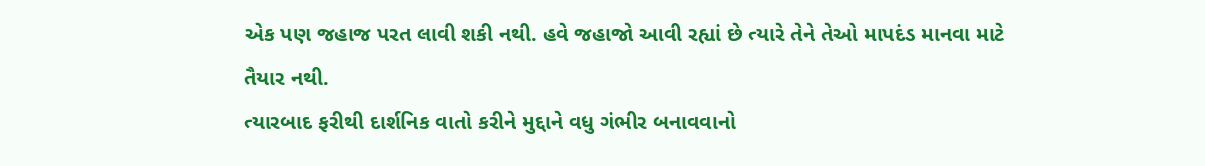એક પણ જહાજ પરત લાવી શકી નથી. હવે જહાજો આવી રહ્યાં છે ત્યારે તેને તેઓ માપદંડ માનવા માટે તૈયાર નથી.
ત્યારબાદ ફરીથી દાર્શનિક વાતો કરીને મુદ્દાને વધુ ગંભીર બનાવવાનો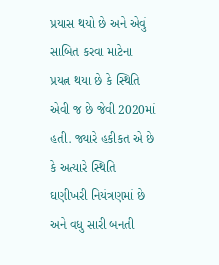પ્રયાસ થયો છે અને એવું સાબિત કરવા માટેના પ્રયત્ન થયા છે કે સ્થિતિ એવી જ છે જેવી 2020માં હતી. જ્યારે હકીકત એ છે કે અત્યારે સ્થિતિ ઘણીખરી નિયંત્રણમાં છે અને વધુ સારી બનતી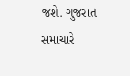જશે. ગુજરાત સમાચારે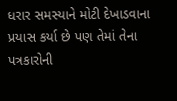ધરાર સમસ્યાને મોટી દેખાડવાના પ્રયાસ કર્યા છે પણ તેમાં તેના પત્રકારોની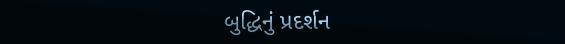બુદ્ધિનું પ્રદર્શન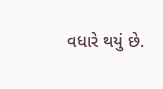વધારે થયું છે.